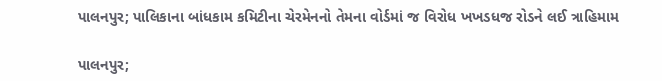પાલનપુર; પાલિકાના બાંધકામ કમિટીના ચેરમેનનો તેમના વોર્ડમાં જ વિરોધ ખખડધજ રોડને લઈ ત્રાહિમામ

પાલનપુર;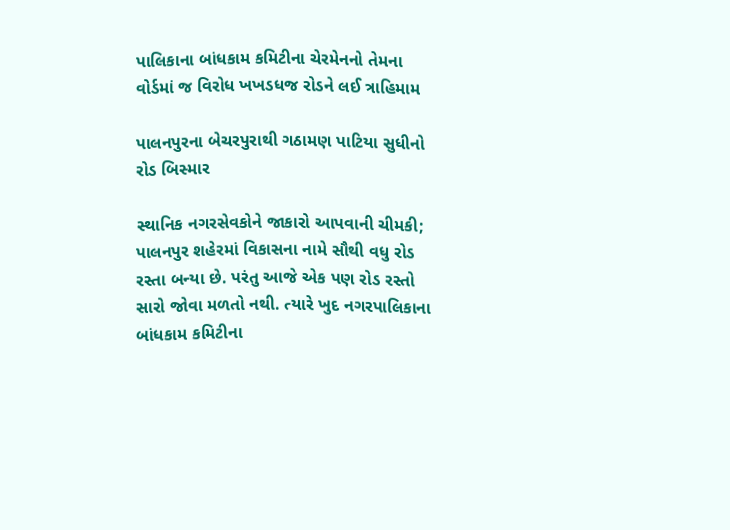પાલિકાના બાંધકામ કમિટીના ચેરમેનનો તેમના વોર્ડમાં જ વિરોધ ખખડધજ રોડને લઈ ત્રાહિમામ

પાલનપુરના બેચરપુરાથી ગઠામણ પાટિયા સુધીનો રોડ બિસ્માર

સ્થાનિક નગરસેવકોને જાકારો આપવાની ચીમકી; પાલનપુર શહેરમાં વિકાસના નામે સૌથી વધુ રોડ રસ્તા બન્યા છે. પરંતુ આજે એક પણ રોડ રસ્તો સારો જોવા મળતો નથી. ત્યારે ખુદ નગરપાલિકાના બાંધકામ કમિટીના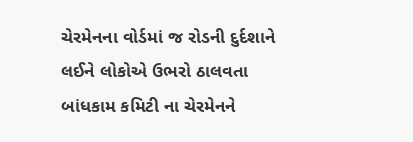ચેરમેનના વોર્ડમાં જ રોડની દુર્દશાને લઈને લોકોએ ઉભરો ઠાલવતા બાંધકામ કમિટી ના ચેરમેનને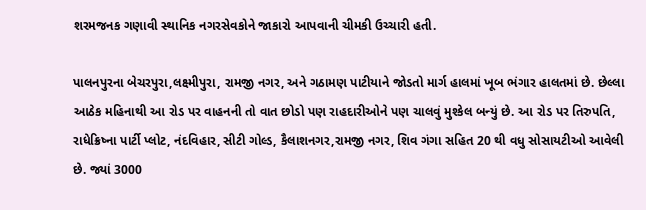શરમજનક ગણાવી સ્થાનિક નગરસેવકોને જાકારો આપવાની ચીમકી ઉચ્ચારી હતી.

પાલનપુરના બેચરપુરા,લક્ષ્મીપુરા, રામજી નગર, અને ગઠામણ પાટીયાને જોડતો માર્ગ હાલમાં ખૂબ ભંગાર હાલતમાં છે. છેલ્લા આઠેક મહિનાથી આ રોડ પર વાહનની તો વાત છોડો પણ રાહદારીઓને પણ ચાલવું મુશ્કેલ બન્યું છે. આ રોડ પર તિરુપતિ, રાધેક્રિષ્ના પાર્ટી પ્લોટ, નંદવિહાર, સીટી ગોલ્ડ, કૈલાશનગર,રામજી નગર, શિવ ગંગા સહિત 20 થી વધુ સોસાયટીઓ આવેલી છે. જ્યાં 3000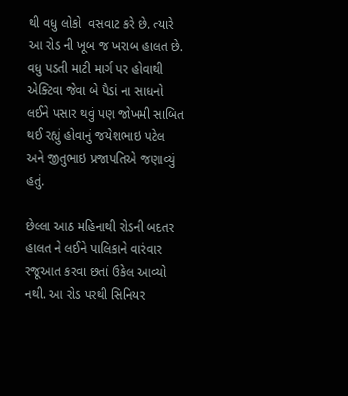થી વધુ લોકો  વસવાટ કરે છે. ત્યારે આ રોડ ની ખૂબ જ ખરાબ હાલત છે. વધુ પડતી માટી માર્ગ પર હોવાથી એક્ટિવા જેવા બે પૈડાં ના સાધનો લઈને પસાર થવું પણ જોખમી સાબિત થઈ રહ્યું હોવાનું જયેશભાઇ પટેલ અને જીતુભાઇ પ્રજાપતિએ જણાવ્યું હતું.

છેલ્લા આઠ મહિનાથી રોડની બદતર  હાલત ને લઈને પાલિકાને વારંવાર રજૂઆત કરવા છતાં ઉકેલ આવ્યો નથી. આ રોડ પરથી સિનિયર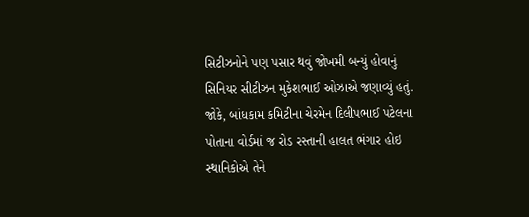સિટીઝનોને પણ પસાર થવું જોખમી બન્યું હોવાનું સિનિયર સીટીઝન મુકેશભાઈ ઓઝાએ જણાવ્યું હતું. જોકે, બાંધકામ કમિટીના ચેરમેન દિલીપભાઈ પટેલના પોતાના વોર્ડમાં જ રોડ રસ્તાની હાલત ભંગાર હોઇ સ્થાનિકોએ તેને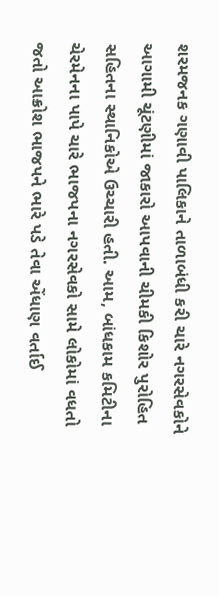શરમજનક ગણાવી પાલિકાને તાળાબંધી કરી ચારે નગરસેવકોને આગામી ચૂંટણીમાં જાકારો આપવાની ચીમકી કિશોર પુરોહિત સહિતના સ્થાનિકોએ ઉચ્ચારી હતી. આમ, બાંધકામ કમિટીના ચેરમેનના પાપે ચારે ભાજપના નગરસેવકો સામે લોકોમાં વધતો જતો આક્રોશ ભાજપને ભારે પડે તેવા એંધાણ વર્તાઈ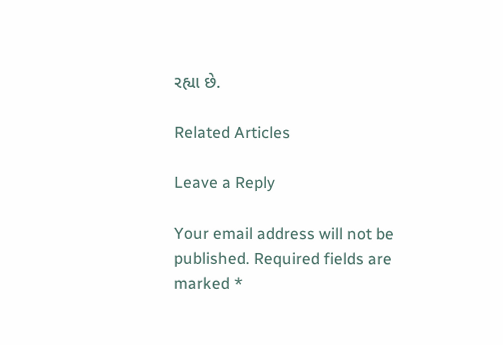રહ્યા છે.

Related Articles

Leave a Reply

Your email address will not be published. Required fields are marked *